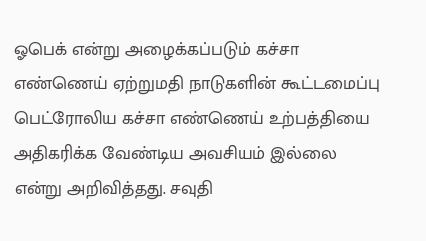ஓபெக் என்று அழைக்கப்படும் கச்சா எண்ணெய் ஏற்றுமதி நாடுகளின் கூட்டமைப்பு பெட்ரோலிய கச்சா எண்ணெய் உற்பத்தியை அதிகரிக்க வேண்டிய அவசியம் இல்லை என்று அறிவித்தது. சவுதி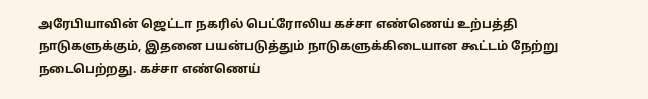அரேபியாவின் ஜெட்டா நகரில் பெட்ரோலிய கச்சா எண்ணெய் உற்பத்தி நாடுகளுக்கும், இதனை பயன்படுத்தும் நாடுகளுக்கிடையான கூட்டம் நேற்று நடைபெற்றது. கச்சா எண்ணெய்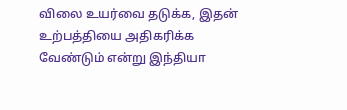விலை உயர்வை தடுக்க, இதன் உற்பத்தியை அதிகரிக்க வேண்டும் என்று இந்தியா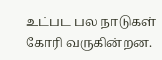உட்பட பல நாடுகள் கோரி வருகின்றன.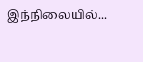இந்நிலையில்...